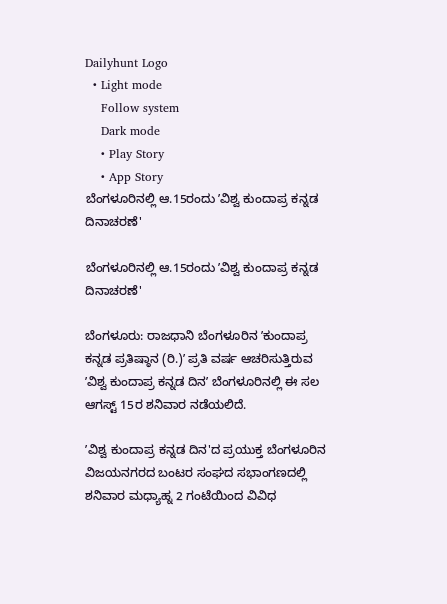Dailyhunt Logo
  • Light mode
    Follow system
    Dark mode
    • Play Story
    • App Story
ಬೆಂಗಳೂರಿನಲ್ಲಿ ಆ.15ರಂದು ʼವಿಶ್ವ ಕುಂದಾಪ್ರ ಕನ್ನಡ ದಿನಾಚರಣೆ'

ಬೆಂಗಳೂರಿನಲ್ಲಿ ಆ.15ರಂದು ʼವಿಶ್ವ ಕುಂದಾಪ್ರ ಕನ್ನಡ ದಿನಾಚರಣೆ'

ಬೆಂಗಳೂರು: ರಾಜಧಾನಿ ಬೆಂಗಳೂರಿನ ʼಕುಂದಾಪ್ರ ಕನ್ನಡ ಪ್ರತಿಷ್ಠಾನ (ರಿ.)ʼ ಪ್ರತಿ ವರ್ಷ ಆಚರಿಸುತ್ತಿರುವ ʼವಿಶ್ವ ಕುಂದಾಪ್ರ ಕನ್ನಡ ದಿನʼ ಬೆಂಗಳೂರಿನಲ್ಲಿ ಈ ಸಲ ಆಗಸ್ಟ್ 15ರ ಶನಿವಾರ ನಡೆಯಲಿದೆ.

ʼವಿಶ್ವ ಕುಂದಾಪ್ರ ಕನ್ನಡ ದಿನ'ದ ಪ್ರಯುಕ್ತ ಬೆಂಗಳೂರಿನ ವಿಜಯನಗರದ ಬಂಟರ ಸಂಘದ ಸಭಾಂಗಣದಲ್ಲಿ ಶನಿವಾರ ಮಧ್ಯಾಹ್ನ 2 ಗಂಟೆಯಿಂದ ವಿವಿಧ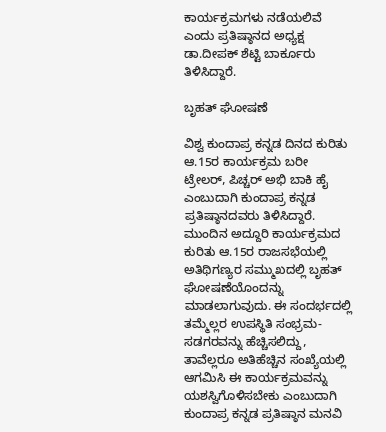ಕಾರ್ಯಕ್ರಮಗಳು ನಡೆಯಲಿವೆ ಎಂದು ಪ್ರತಿಷ್ಠಾನದ ಅಧ್ಯಕ್ಷ ಡಾ.ದೀಪಕ್ ಶೆಟ್ಟಿ ಬಾರ್ಕೂರು ತಿಳಿಸಿದ್ದಾರೆ.

ಬೃಹತ್ ಘೋಷಣೆ

ವಿಶ್ವ ಕುಂದಾಪ್ರ ಕನ್ನಡ ದಿನದ ಕುರಿತು ಆ.15ರ ಕಾರ್ಯಕ್ರಮ ಬರೀ ಟ್ರೇಲರ್, ಪಿಚ್ಚರ್ ಅಭಿ ಬಾಕಿ ಹೈ ಎಂಬುದಾಗಿ ಕುಂದಾಪ್ರ ಕನ್ನಡ ಪ್ರತಿಷ್ಠಾನದವರು ತಿಳಿಸಿದ್ದಾರೆ. ಮುಂದಿನ ಅದ್ದೂರಿ ಕಾರ್ಯಕ್ರಮದ ಕುರಿತು ಆ.15ರ ರಾಜಸಭೆಯಲ್ಲಿ ಅತಿಥಿಗಣ್ಯರ ಸಮ್ಮುಖದಲ್ಲಿ ಬೃಹತ್ ಘೋಷಣೆಯೊಂದನ್ನು ಮಾಡಲಾಗುವುದು. ಈ ಸಂದರ್ಭದಲ್ಲಿ ತಮ್ಮೆಲ್ಲರ ಉಪಸ್ಥಿತಿ ಸಂಭ್ರಮ- ಸಡಗರವನ್ನು ಹೆಚ್ಚಿಸಲಿದ್ದು, ತಾವೆಲ್ಲರೂ ಅತಿಹೆಚ್ಚಿನ ಸಂಖ್ಯೆಯಲ್ಲಿ ಆಗಮಿಸಿ ಈ ಕಾರ್ಯಕ್ರಮವನ್ನು ಯಶಸ್ವಿಗೊಳಿಸಬೇಕು ಎಂಬುದಾಗಿ ಕುಂದಾಪ್ರ ಕನ್ನಡ ಪ್ರತಿಷ್ಠಾನ ಮನವಿ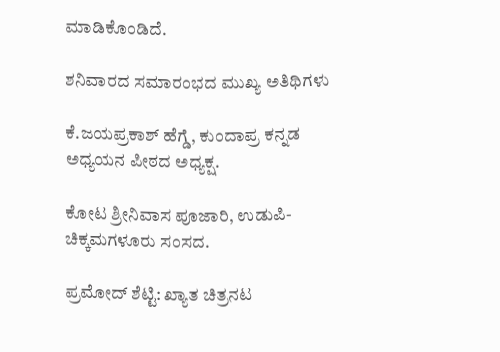ಮಾಡಿಕೊಂಡಿದೆ.

ಶನಿವಾರದ ಸಮಾರಂಭದ ಮುಖ್ಯ ಅತಿಥಿಗಳು

ಕೆ.ಜಯಪ್ರಕಾಶ್ ಹೆಗ್ಡೆ, ಕುಂದಾಪ್ರ ಕನ್ನಡ ಅಧ್ಯಯನ ಪೀಠದ ಅಧ್ಯಕ್ಷ.

ಕೋಟ ಶ್ರೀನಿವಾಸ ಪೂಜಾರಿ, ಉಡುಪಿ-ಚಿಕ್ಕಮಗಳೂರು ಸಂಸದ.

ಪ್ರಮೋದ್ ಶೆಟ್ಟಿ: ಖ್ಯಾತ ಚಿತ್ರನಟ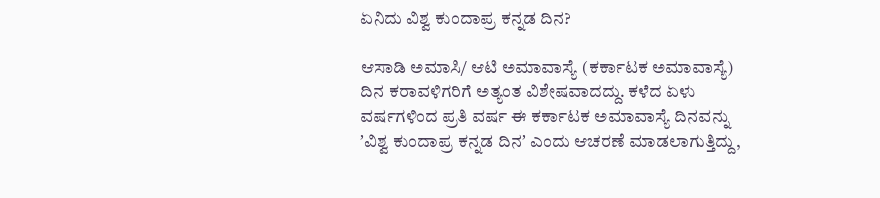ಏನಿದು ವಿಶ್ವ ಕುಂದಾಪ್ರ ಕನ್ನಡ ದಿನ?

ಆಸಾಡಿ ಅಮಾಸಿ/ ಆಟಿ ಅಮಾವಾಸ್ಯೆ (ಕರ್ಕಾಟಕ ಅಮಾವಾಸ್ಯೆ) ದಿನ ಕರಾವಳಿಗರಿಗೆ ಅತ್ಯಂತ ವಿಶೇಷವಾದದ್ದು. ಕಳೆದ ಏಳು ವರ್ಷಗಳಿಂದ ಪ್ರತಿ ವರ್ಷ ಈ ಕರ್ಕಾಟಕ ಅಮಾವಾಸ್ಯೆ ದಿನವನ್ನು ʼವಿಶ್ವ ಕುಂದಾಪ್ರ ಕನ್ನಡ ದಿನʼ ಎಂದು ಆಚರಣೆ ಮಾಡಲಾಗುತ್ತಿದ್ದು,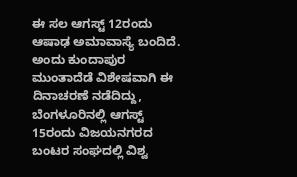ಈ ಸಲ ಆಗಸ್ಟ್ 12ರಂದು ಆಷಾಢ ಅಮಾವಾಸ್ಯೆ ಬಂದಿದೆ. ಅಂದು ಕುಂದಾಪುರ ಮುಂತಾದೆಡೆ ವಿಶೇಷವಾಗಿ ಈ ದಿನಾಚರಣೆ ನಡೆದಿದ್ದು, ಬೆಂಗಳೂರಿನಲ್ಲಿ ಆಗಸ್ಟ್ 15ರಂದು ವಿಜಯನಗರದ ಬಂಟರ ಸಂಘದಲ್ಲಿ ವಿಶ್ವ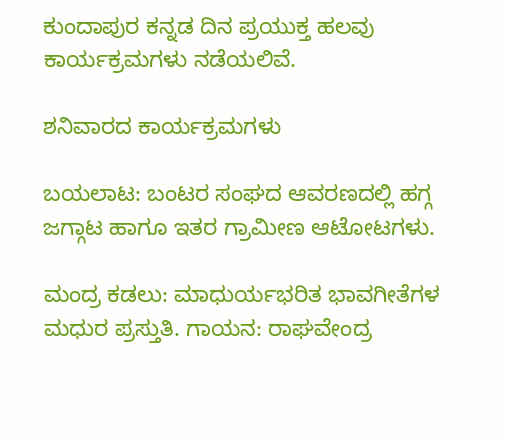ಕುಂದಾಪುರ ಕನ್ನಡ ದಿನ ಪ್ರಯುಕ್ತ ಹಲವು ಕಾರ್ಯಕ್ರಮಗಳು ನಡೆಯಲಿವೆ.

ಶನಿವಾರದ ಕಾರ್ಯಕ್ರಮಗಳು

ಬಯಲಾಟ: ಬಂಟರ ಸಂಘದ ಆವರಣದಲ್ಲಿ ಹಗ್ಗ ಜಗ್ಗಾಟ ಹಾಗೂ ಇತರ ಗ್ರಾಮೀಣ ಆಟೋಟಗಳು.

ಮಂದ್ರ ಕಡಲು: ಮಾಧುರ್ಯಭರಿತ ಭಾವಗೀತೆಗಳ ಮಧುರ ಪ್ರಸ್ತುತಿ. ಗಾಯನ: ರಾಘವೇಂದ್ರ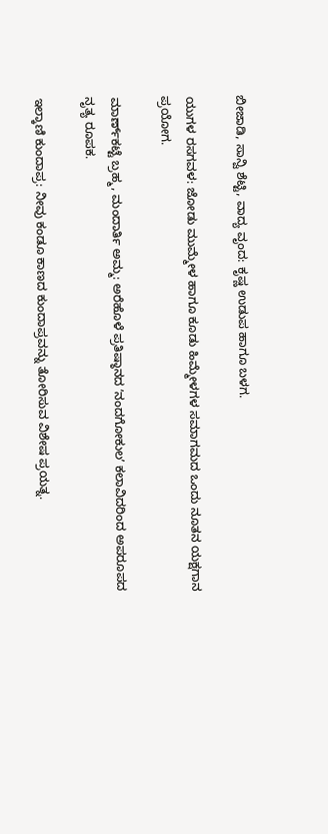ಬೀಜಾಡಿ, ಸಾನ್ವಿ ಶೆಟ್ಟಿ, ವಾದ್ಯ ವೃಂದ: ಕೃಷ್ಣ ಉಡುಪ ಹಾಗೂ ಬಳಗ.

ಯುಗಳ ರಸಗವಳ: ಜೋಡು ಮುಮ್ಮೇಳ ಹಾಗೂ ಕೂಡು ಹಿಮ್ಮೇಳಗಳ ಸಮಾಗಮದ ಒಂದು ನೂತನ ಯಕ್ಷಗಾನ ಪ್ರಯೋಗ.

ಮಾರ್ಣ್‌ಕಟ್ಟೆ ಬ್ರಹ್ಮ, ಮಂದಾರ್ತಿ ಅಮ್ಮ: ಅರೆಹೊಳೆ ಪ್ರತಿಷ್ಠಾನದ ʼನಂದಗೋಕುಲʼ ಕಲಾವಿದರಿಂದ ಅಪರೂಪದ ನೃತ್ಯ ರೂಪಕ.

ಇಲ್ಕಾಣಿ ಕುಂದಾಪ್ರ: ನೀವು ಕಂಡೂ ಕಾಣದ ಕುಂದಾಪ್ರವನ್ನು ತೋರಿಸುವ ವಿಶೇಷ ಪ್ರಯತ್ನ.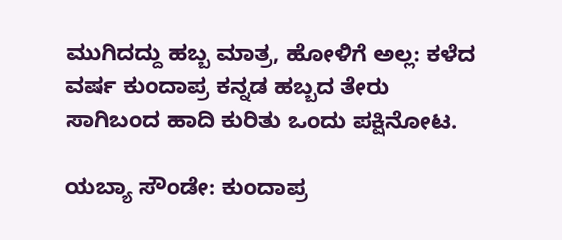ಮುಗಿದದ್ದು ಹಬ್ಬ ಮಾತ್ರ, ಹೋಳಿಗೆ ಅಲ್ಲ: ಕಳೆದ ವರ್ಷ ಕುಂದಾಪ್ರ ಕನ್ನಡ ಹಬ್ಬದ ತೇರು ಸಾಗಿಬಂದ ಹಾದಿ ಕುರಿತು ಒಂದು ಪಕ್ಷಿನೋಟ.

ಯಬ್ಯಾ ಸೌಂಡೇ: ಕುಂದಾಪ್ರ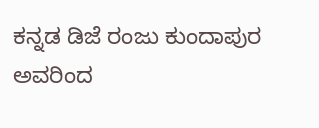ಕನ್ನಡ ಡಿಜೆ ರಂಜು ಕುಂದಾಪುರ ಅವರಿಂದ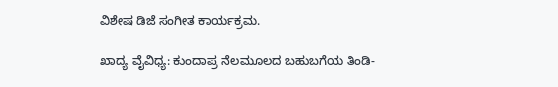ವಿಶೇಷ ಡಿಜೆ ಸಂಗೀತ ಕಾರ್ಯಕ್ರಮ.

ಖಾದ್ಯ ವೈವಿಧ್ಯ: ಕುಂದಾಪ್ರ ನೆಲಮೂಲದ ಬಹುಬಗೆಯ ತಿಂಡಿ-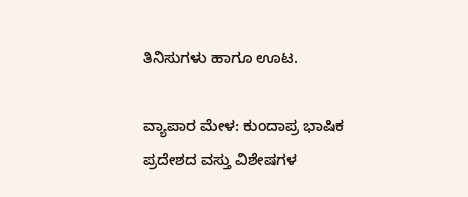ತಿನಿಸುಗಳು ಹಾಗೂ ಊಟ.

ವ್ಯಾಪಾರ ಮೇಳ: ಕುಂದಾಪ್ರ ಭಾಷಿಕ ಪ್ರದೇಶದ ವಸ್ತು ವಿಶೇಷಗಳ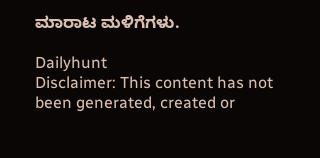ಮಾರಾಟ ಮಳಿಗೆಗಳು.

Dailyhunt
Disclaimer: This content has not been generated, created or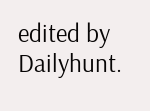edited by Dailyhunt.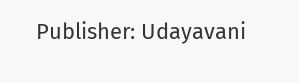Publisher: Udayavani